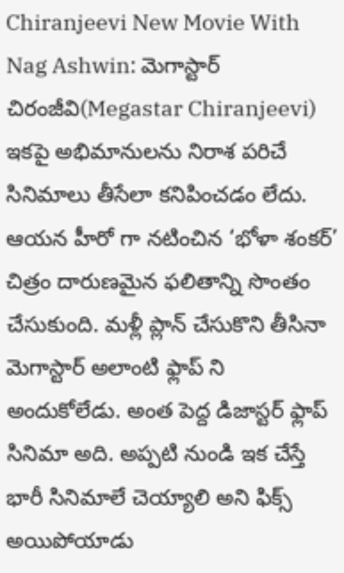Chiranjeevi New Movie With Nag Ashwin: మెగాస్టార్ చిరంజీవి(Megastar Chiranjeevi) ఇకపై అభిమానులను నిరాశ పరిచే సినిమాలు తీసేలా కనిపించడం లేదు. ఆయన హీరో గా నటించిన ‘భోళా శంకర్’ చిత్రం దారుణమైన ఫలితాన్ని సొంతం చేసుకుంది. మళ్లీ ప్లాన్ చేసుకొని తీసినా మెగాస్టార్ అలాంటి ఫ్లాప్ ని అందుకోలేడు. అంత పెద్ద డిజాస్టర్ ఫ్లాప్ సినిమా అది. అప్పటి నుండి ఇక చేస్తే భారీ సినిమాలే చెయ్యాలి అని ఫిక్స్ అయిపోయాడు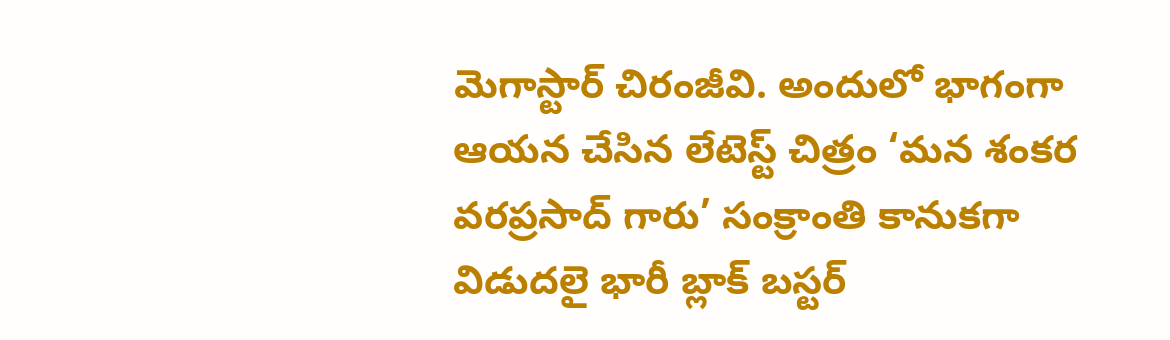మెగాస్టార్ చిరంజీవి. అందులో భాగంగా ఆయన చేసిన లేటెస్ట్ చిత్రం ‘మన శంకర వరప్రసాద్ గారు’ సంక్రాంతి కానుకగా విడుదలై భారీ బ్లాక్ బస్టర్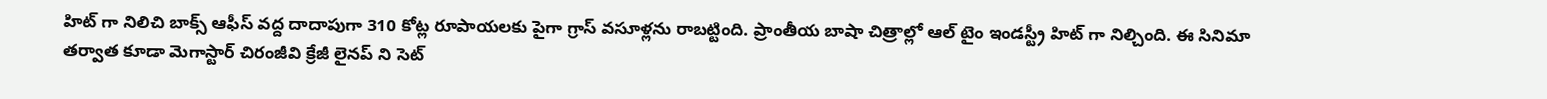హిట్ గా నిలిచి బాక్స్ ఆఫీస్ వద్ద దాదాపుగా 310 కోట్ల రూపాయలకు పైగా గ్రాస్ వసూళ్లను రాబట్టింది. ప్రాంతీయ బాషా చిత్రాల్లో ఆల్ టైం ఇండస్ట్రీ హిట్ గా నిల్చింది. ఈ సినిమా తర్వాత కూడా మెగాస్టార్ చిరంజీవి క్రేజీ లైనప్ ని సెట్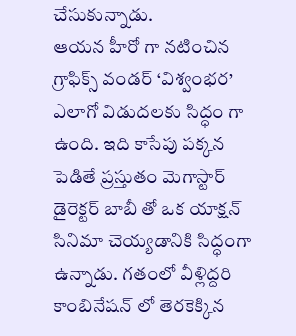చేసుకున్నాడు.
ఆయన హీరో గా నటించిన గ్రాఫిక్స్ వండర్ ‘విశ్వంభర’ ఎలాగో విడుదలకు సిద్ధం గా ఉంది. ఇది కాసేపు పక్కన పెడితే ప్రస్తుతం మెగాస్టార్ డైరెక్టర్ బాబీ తో ఒక యాక్షన్ సినిమా చెయ్యడానికి సిద్ధంగా ఉన్నాడు. గతంలో వీళ్లిద్దరి కాంబినేషన్ లో తెరకెక్కిన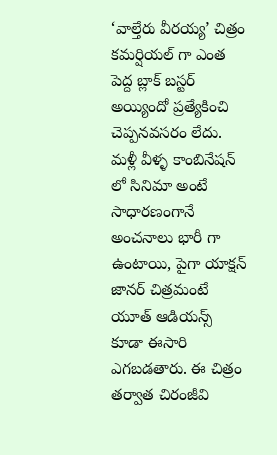‘వాల్తేరు వీరయ్య’ చిత్రం కమర్షియల్ గా ఎంత పెద్ద బ్లాక్ బస్టర్ అయ్యిందో ప్రత్యేకించి చెప్పనవసరం లేదు. మళ్లీ వీళ్ళ కాంబినేషన్ లో సినిమా అంటే సాధారణంగానే అంచనాలు భారీ గా ఉంటాయి, పైగా యాక్షన్ జానర్ చిత్రమంటే యూత్ ఆడియన్స్ కూడా ఈసారి ఎగబడతారు. ఈ చిత్రం తర్వాత చిరంజీవి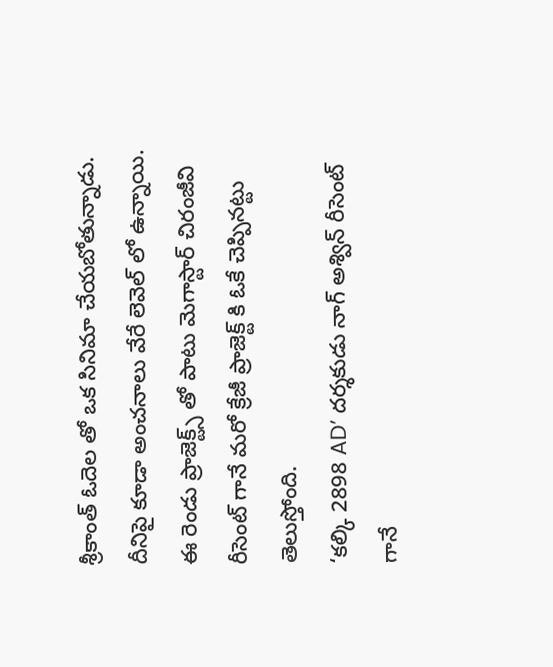శ్రీకాంత్ ఓదెల తో ఒక సినిమా చేయబోతున్నాడు. దీనిపై కూడా అంచనాలు వేరే లెవెల్ లో ఉన్నాయి. ఈ రెండు ప్రాజెక్ట్స్ తో పాటు మెగాస్టార్ చిరంజీవి రీసెంట్ గానే మరో క్రేజీ ప్రాజెక్ట్ కి ఓకే చెప్పినట్టు తెలుస్తోంది.
‘కల్కి 2898 AD’ దర్శకుడు నాగ్ అశ్విన్ రీసెంట్ గానే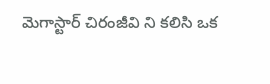మెగాస్టార్ చిరంజీవి ని కలిసి ఒక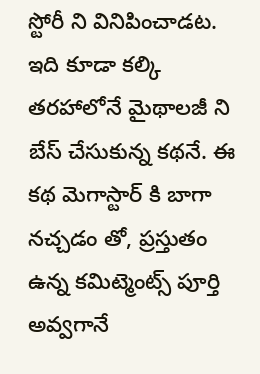స్టోరీ ని వినిపించాడట. ఇది కూడా కల్కి తరహాలోనే మైథాలజీ ని బేస్ చేసుకున్న కథనే. ఈ కథ మెగాస్టార్ కి బాగా నచ్చడం తో, ప్రస్తుతం ఉన్న కమిట్మెంట్స్ పూర్తి అవ్వగానే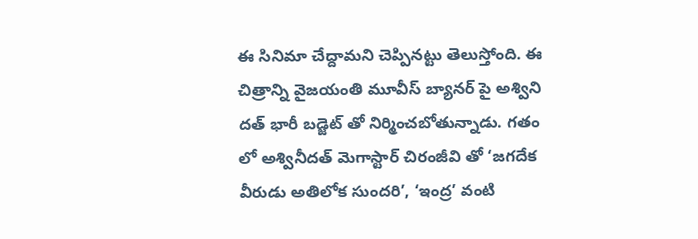ఈ సినిమా చేద్దామని చెప్పినట్టు తెలుస్తోంది. ఈ చిత్రాన్ని వైజయంతి మూవీస్ బ్యానర్ పై అశ్విని దత్ భారీ బడ్జెట్ తో నిర్మించబోతున్నాడు. గతం లో అశ్వినీదత్ మెగాస్టార్ చిరంజీవి తో ‘జగదేక వీరుడు అతిలోక సుందరి’, ‘ఇంద్ర’ వంటి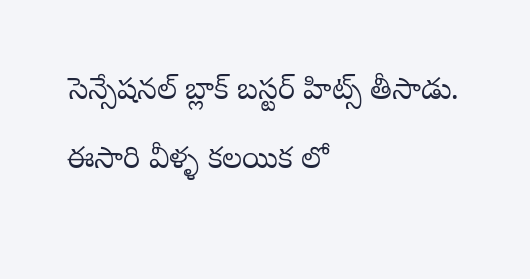సెన్సేషనల్ బ్లాక్ బస్టర్ హిట్స్ తీసాడు. ఈసారి వీళ్ళ కలయిక లో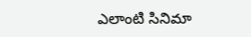ఎలాంటి సినిమా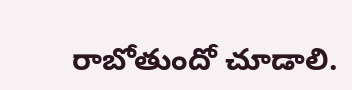రాబోతుందో చూడాలి.